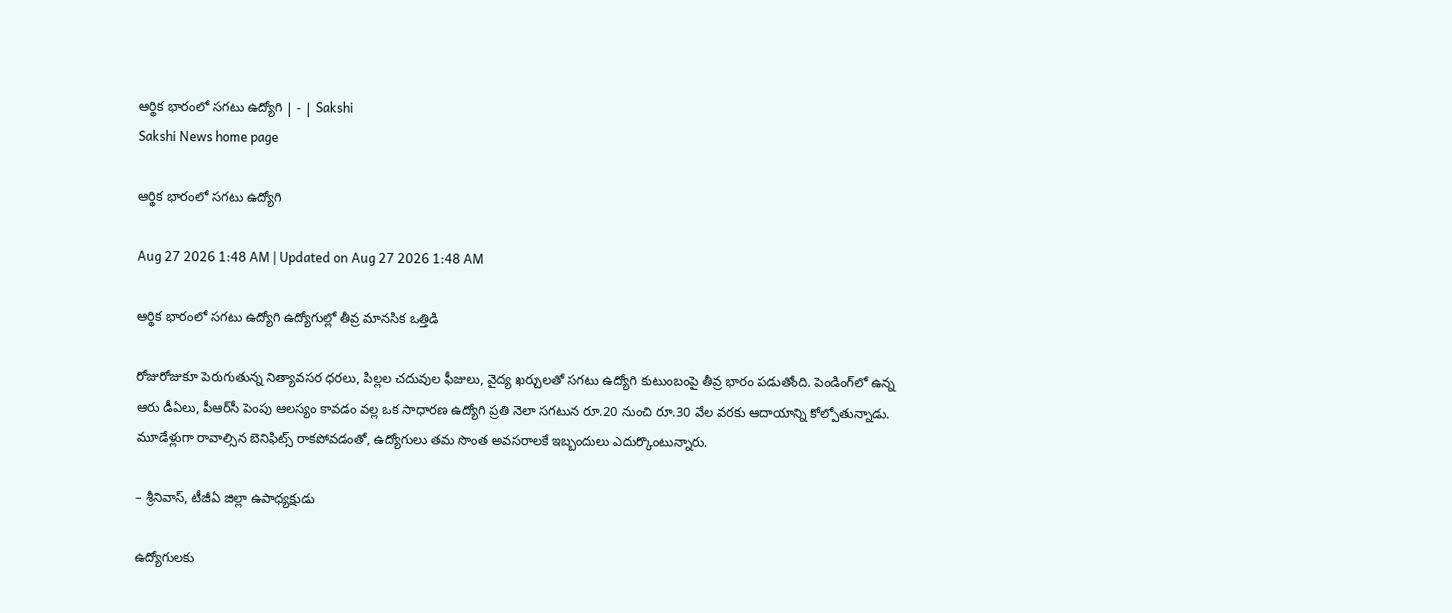ఆర్థిక భారంలో సగటు ఉద్యోగి | - | Sakshi
Sakshi News home page

ఆర్థిక భారంలో సగటు ఉద్యోగి

Aug 27 2026 1:48 AM | Updated on Aug 27 2026 1:48 AM

ఆర్థిక భారంలో సగటు ఉద్యోగి ఉద్యోగుల్లో తీవ్ర మానసిక ఒత్తిడి

రోజురోజుకూ పెరుగుతున్న నిత్యావసర ధరలు, పిల్లల చదువుల ఫీజులు, వైద్య ఖర్చులతో సగటు ఉద్యోగి కుటుంబంపై తీవ్ర భారం పడుతోంది. పెండింగ్‌లో ఉన్న ఆరు డీఏలు, పీఆర్‌సీ పెంపు ఆలస్యం కావడం వల్ల ఒక సాధారణ ఉద్యోగి ప్రతి నెలా సగటున రూ.20 నుంచి రూ.30 వేల వరకు ఆదాయాన్ని కోల్పోతున్నాడు. మూడేళ్లుగా రావాల్సిన బెనిఫిట్స్‌ రాకపోవడంతో, ఉద్యోగులు తమ సొంత అవసరాలకే ఇబ్బందులు ఎదుర్కొంటున్నారు.

– శ్రీనివాస్‌, టీజీఏ జిల్లా ఉపాధ్యక్షుడు

ఉద్యోగులకు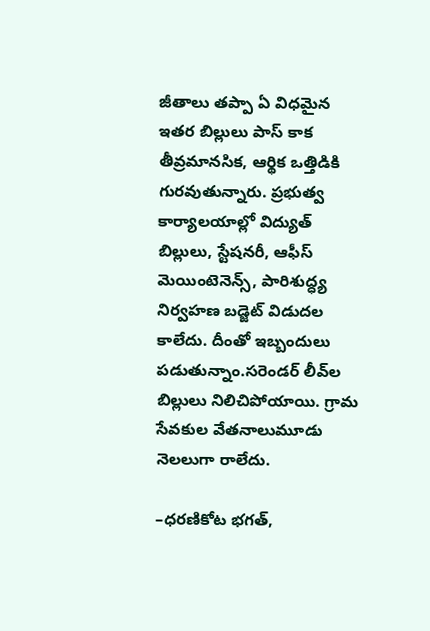జీతాలు తప్పా ఏ విధమైన ఇతర బిల్లులు పాస్‌ కాక తీవ్రమానసిక, ఆర్థిక ఒత్తిడికి గురవుతున్నారు. ప్రభుత్వ కార్యాలయాల్లో విద్యుత్‌ బిల్లులు, స్టేషనరీ, ఆఫీస్‌ మెయింటెనెన్స్‌, పారిశుద్ధ్య నిర్వహణ బడ్జెట్‌ విడుదల కాలేదు. దీంతో ఇబ్బందులు పడుతున్నాం.సరెండర్‌ లీవ్‌ల బిల్లులు నిలిచిపోయాయి. గ్రామ సేవకుల వేతనాలుమూడు నెలలుగా రాలేదు.

–ధరణికోట భగత్‌,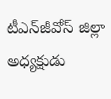టీఎన్‌జీవోస్‌ జిల్లా అధ్యక్షుడు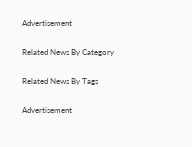Advertisement

Related News By Category

Related News By Tags

Advertisement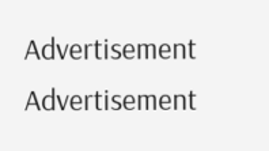Advertisement
Advertisement